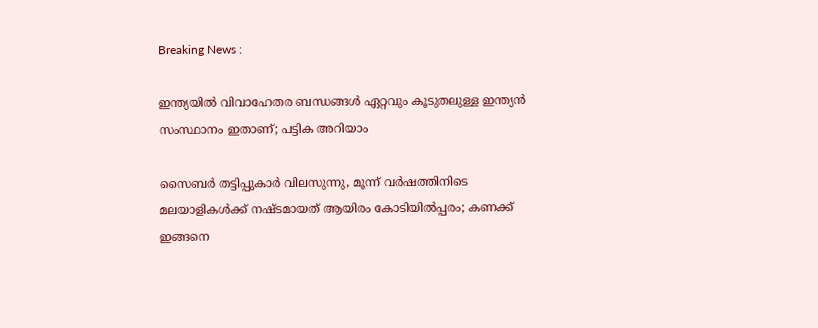Breaking News :

ഇന്ത്യയില്‍ വിവാഹേതര ബന്ധങ്ങള്‍ ഏറ്റവും കൂടുതലുള്ള ഇന്ത്യന്‍ സംസ്ഥാനം ഇതാണ്; പട്ടിക അറിയാം

സൈബര്‍ തട്ടിപ്പുകാര്‍ വിലസുന്നു, മൂന്ന് വര്‍ഷത്തിനിടെ മലയാളികള്‍ക്ക് നഷ്ടമായത് ആയിരം കോടിയില്‍പ്പരം; കണക്ക് ഇങ്ങനെ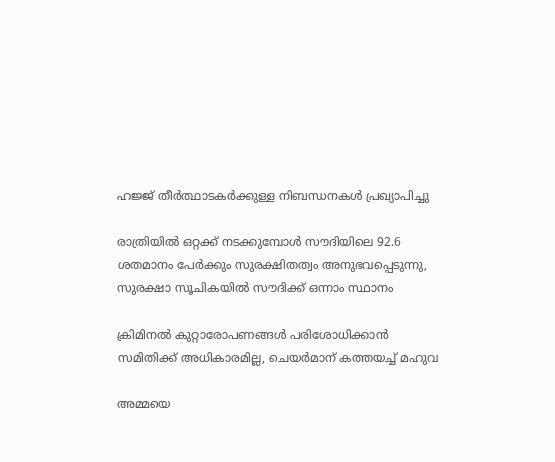ഹജ്ജ് തീർത്ഥാടകർക്കുള്ള നിബന്ധനകൾ പ്രഖ്യാപിച്ചു

രാത്രിയിൽ ഒറ്റക്ക് നടക്കുമ്പോൾ സൗദിയിലെ 92.6 ശതമാനം പേർക്കും സുരക്ഷിതത്വം അനുഭവപ്പെടുന്നു, സുരക്ഷാ സൂചികയിൽ സൗദിക്ക് ഒന്നാം സ്ഥാനം

ക്രിമിനല്‍ കുറ്റാരോപണങ്ങള്‍ പരിശോധിക്കാന്‍ സമിതിക്ക്‌ അധികാരമില്ല, ചെയര്‍മാന്‌ കത്തയച്ച് മഹുവ

അമ്മയെ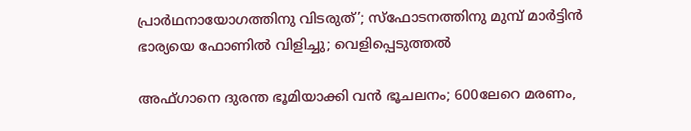പ്രാര്‍ഥനായോഗത്തിനു വിടരുത്’; സ്‌ഫോടനത്തിനു മുമ്പ് മാര്‍ട്ടിന്‍ ഭാര്യയെ ഫോണില്‍ വിളിച്ചു; വെളിപ്പെടുത്തല്‍

അഫ്ഗാനെ ദുരന്ത ഭൂമിയാക്കി വന്‍ ഭൂചലനം; 600ലേറെ മരണം,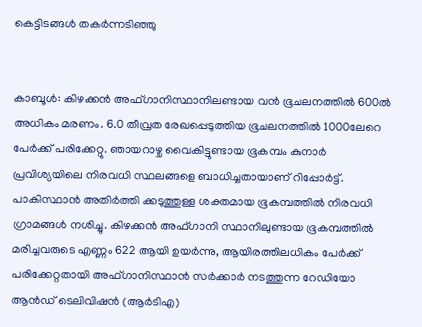കെട്ടിടങ്ങള്‍ തകര്‍ന്നടിഞ്ഞു


കാബൂള്‍: കിഴക്കന്‍ അഫ്ഗാനിസ്ഥാനിലണ്ടായ വന്‍ ഭൂചലനത്തില്‍ 600ല്‍ അധികം മരണം. 6.0 തീവ്രത രേഖപ്പെടുത്തിയ ഭൂചലനത്തില്‍ 1000ലേറെ പേര്‍ക്ക് പരിക്കേറ്റു. ഞായറാഴ്ച വൈകിട്ടുണ്ടായ ഭൂകമ്പം കുനാര്‍ പ്രവിശ്യയിലെ നിരവധി സ്ഥലങ്ങളെ ബാധിച്ചതായാണ് റിപ്പോര്‍ട്ട്. പാകിസ്ഥാന്‍ അതിര്‍ത്തി ക്കടുത്തുള്ള ശക്തമായ ഭൂകമ്പത്തില്‍ നിരവധി ഗ്രാമങ്ങള്‍ നശിച്ചു. കിഴക്കൻ അഫ്ഗാനി സ്ഥാനിലുണ്ടായ ഭൂകമ്പത്തിൽ മരിച്ചവരുടെ എണ്ണം 622 ആയി ഉയർന്നു, ആയിരത്തിലധികം പേർക്ക് പരിക്കേറ്റതായി അഫ്ഗാനിസ്ഥാൻ സർക്കാർ നടത്തുന്ന റേഡിയോ ആൻഡ് ടെലിവിഷൻ (ആർടിഎ)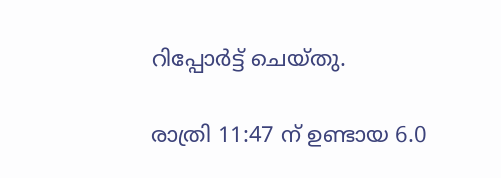റിപ്പോർട്ട് ചെയ്തു.

രാത്രി 11:47 ന് ഉണ്ടായ 6.0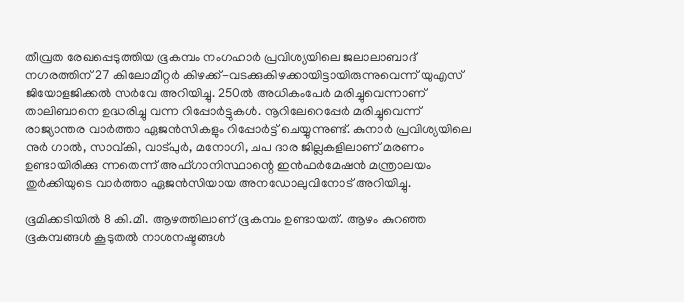തീവ്രത രേഖപ്പെടുത്തിയ ഭൂകമ്പം നംഗഹാര്‍ പ്രവിശ്യയിലെ ജലാലാബാദ് നഗരത്തിന് 27 കിലോമീറ്റര്‍ കിഴക്ക്-വടക്കുകിഴക്കായിട്ടായിരുന്നുവെന്ന് യുഎസ് ജിയോളജിക്കല്‍ സര്‍വേ അറിയിച്ചു. 250ല്‍ അധികംപേര്‍ മരിച്ചുവെന്നാണ് താലിബാനെ ഉദ്ധരിച്ചു വന്ന റിപ്പോര്‍ട്ടുകള്‍. നൂറിലേറെപ്പേര്‍ മരിച്ചുവെന്ന് രാജ്യാന്തര വാര്‍ത്താ ഏജന്‍സികളും റിപ്പോര്‍ട്ട് ചെയ്യുന്നുണ്ട്. കുനാര്‍ പ്രവിശ്യയിലെ നുര്‍ ഗാല്‍, സാവ്കി, വാട്പുര്‍, മനോഗി, ചപ ദാര ജില്ലകളിലാണ് മരണം ഉണ്ടായിരിക്കു ന്നതെന്ന് അഫ്ഗാനിസ്ഥാന്റെ ഇന്‍ഫര്‍മേഷന്‍ മന്ത്രാലയം തുര്‍ക്കിയുടെ വാര്‍ത്താ ഏജന്‍സിയായ അനഡോലുവിനോട് അറിയിച്ചു.

ഭൂമിക്കടിയില്‍ 8 കി.മീ. ആഴത്തിലാണ് ഭൂകമ്പം ഉണ്ടായത്. ആഴം കുറഞ്ഞ ഭൂകമ്പങ്ങള്‍ കൂടുതല്‍ നാശനഷ്ടങ്ങള്‍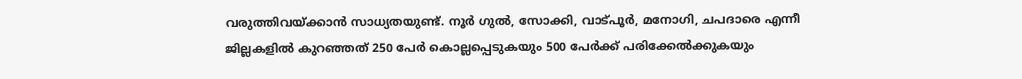വരുത്തിവയ്ക്കാന്‍ സാധ്യതയുണ്ട്. നൂര്‍ ഗുല്‍, സോക്കി, വാട്പൂര്‍, മനോഗി, ചപദാരെ എന്നീ ജില്ലകളില്‍ കുറഞ്ഞത് 250 പേര്‍ കൊല്ലപ്പെടുകയും 500 പേര്‍ക്ക് പരിക്കേല്‍ക്കുകയും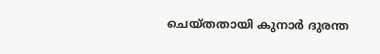ചെയ്തതായി കുനാര്‍ ദുരന്ത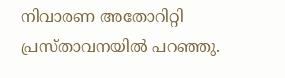നിവാരണ അതോറിറ്റി പ്രസ്താവനയില്‍ പറഞ്ഞു.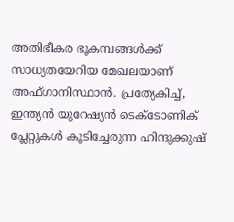അതിഭീകര ഭൂകമ്പങ്ങള്‍ക്ക് സാധ്യതയേറിയ മേഖലയാണ് അഫ്ഗാനിസ്ഥാന്‍. പ്രത്യേകിച്ച്, ഇന്ത്യന്‍ യുറേഷ്യന്‍ ടെക്ടോണിക് പ്ലേറ്റുകള്‍ കൂടിച്ചേരുന്ന ഹിന്ദുക്കുഷ്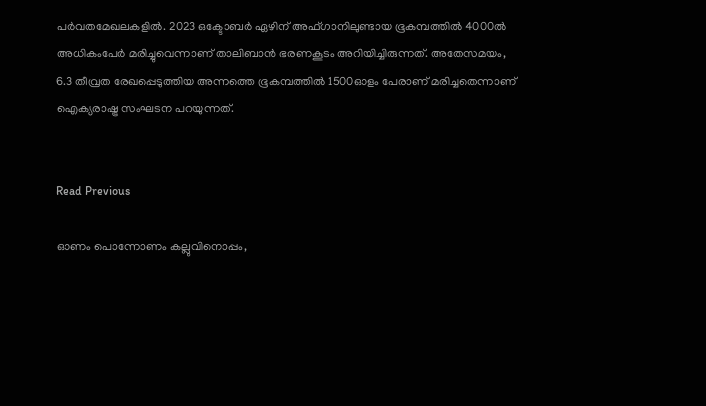പര്‍വതമേഖലകളില്‍. 2023 ഒക്ടോബര്‍ ഏഴിന് അഫ്ഗാനിലുണ്ടായ ഭൂകമ്പത്തില്‍ 4000ല്‍ അധികംപേര്‍ മരിച്ചുവെന്നാണ് താലിബാന്‍ ഭരണകൂടം അറിയിച്ചിരുന്നത്. അതേസമയം, 6.3 തീവ്രത രേഖപ്പെടുത്തിയ അന്നത്തെ ഭൂകമ്പത്തില്‍ 1500ഓളം പേരാണ് മരിച്ചതെന്നാണ് ഐക്യരാഷ്ട്ര സംഘടന പറയുന്നത്.


Read Previous

ഓണം പൊന്നോണം കല്ലുവിനൊപ്പം,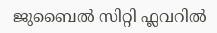ജുബൈല്‍ സിറ്റി ഫ്ലവറില്‍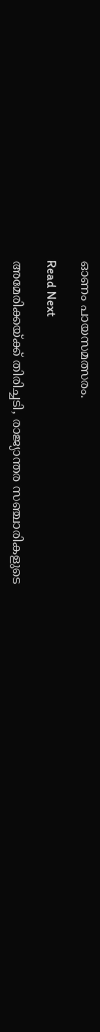ഓണം പായസമത്സരം.

Read Next

അമേരിക്കയ്ക്ക് തിരിച്ചടി, രാജ്യാന്തര സഞ്ചാരികളുടെ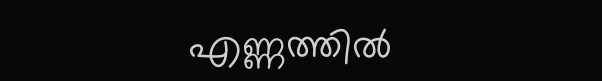എണ്ണത്തില്‍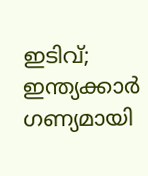ഇടിവ്; ഇന്ത്യക്കാര്‍ ഗണ്യമായി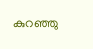കുറഞ്ഞു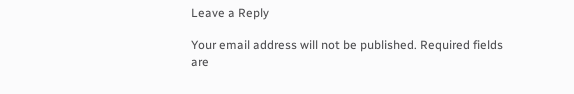Leave a Reply

Your email address will not be published. Required fields are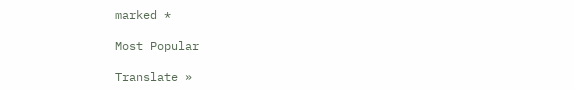marked *

Most Popular

Translate »